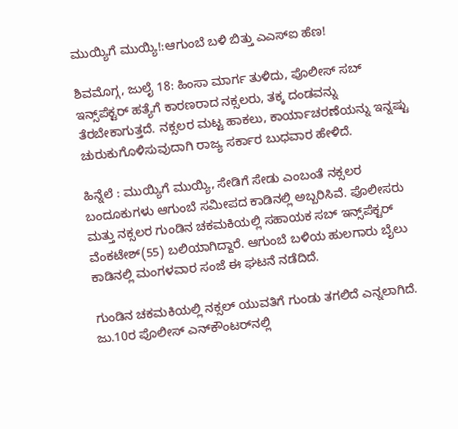ಮುಯ್ಯಿಗೆ ಮುಯ್ಯಿ!:ಆಗುಂಬೆ ಬಳಿ ಬಿತ್ತು ಎಎಸ್ಐ ಹೆಣ!

ಶಿವಮೊಗ್ಗ, ಜುಲೈ 18: ಹಿಂಸಾ ಮಾರ್ಗ ತುಳಿದು, ಪೊಲೀಸ್ ಸಬ್ ಇನ್ಸ್‌ಪೆಕ್ಟರ್ ಹತ್ಯೆಗೆ ಕಾರಣರಾದ ನಕ್ಸಲರು, ತಕ್ಕ ದಂಡವನ್ನು ತೆರಬೇಕಾಗುತ್ತದೆ. ನಕ್ಸಲರ ಮಟ್ಟ ಹಾಕಲು, ಕಾರ್ಯಾಚರಣೆಯನ್ನು ಇನ್ನಷ್ಟು ಚುರುಕುಗೊಳಿಸುವುದಾಗಿ ರಾಜ್ಯ ಸರ್ಕಾರ ಬುಧವಾರ ಹೇಳಿದೆ.

ಹಿನ್ನೆಲೆ : ಮುಯ್ಯಿಗೆ ಮುಯ್ಯಿ, ಸೇಡಿಗೆ ಸೇಡು ಎಂಬಂತೆ ನಕ್ಸಲರ ಬಂದೂಕುಗಳು ಆಗುಂಬೆ ಸಮೀಪದ ಕಾಡಿನಲ್ಲಿ ಅಬ್ಬರಿಸಿವೆ. ಪೊಲೀಸರು ಮತ್ತು ನಕ್ಸಲರ ಗುಂಡಿನ ಚಕಮಕಿಯಲ್ಲಿ ಸಹಾಯಕ ಸಬ್ ಇನ್ಸ್‌ಪೆಕ್ಟರ್ ವೆಂಕಟೇಶ್(55) ಬಲಿಯಾಗಿದ್ದಾರೆ. ಆಗುಂಬೆ ಬಳಿಯ ಹುಲಗಾರು ಬೈಲು ಕಾಡಿನಲ್ಲಿ ಮಂಗಳವಾರ ಸಂಜೆ ಈ ಘಟನೆ ನಡೆದಿದೆ.

ಗುಂಡಿನ ಚಕಮಕಿಯಲ್ಲಿ ನಕ್ಸಲ್ ಯುವತಿಗೆ ಗುಂಡು ತಗಲಿದೆ ಎನ್ನಲಾಗಿದೆ. ಜು.10ರ ಪೊಲೀಸ್ ಎನ್‌ಕೌಂಟರ್‌ನಲ್ಲಿ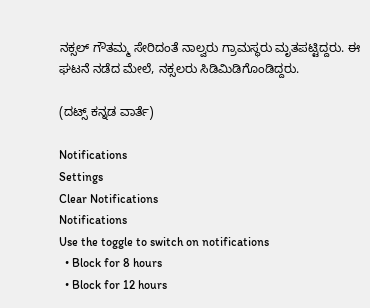ನಕ್ಸಲ್ ಗೌತಮ್ಮ ಸೇರಿದಂತೆ ನಾಲ್ವರು ಗ್ರಾಮಸ್ಥರು ಮೃತಪಟ್ಟಿದ್ದರು. ಈ ಘಟನೆ ನಡೆದ ಮೇಲೆ, ನಕ್ಸಲರು ಸಿಡಿಮಿಡಿಗೊಂಡಿದ್ದರು.

(ದಟ್ಸ್ ಕನ್ನಡ ವಾರ್ತೆ)

Notifications
Settings
Clear Notifications
Notifications
Use the toggle to switch on notifications
  • Block for 8 hours
  • Block for 12 hours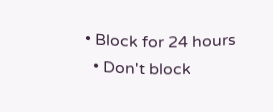• Block for 24 hours
  • Don't block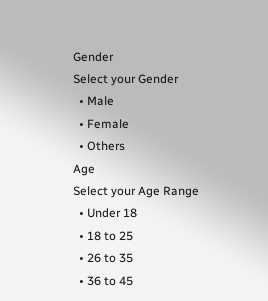Gender
Select your Gender
  • Male
  • Female
  • Others
Age
Select your Age Range
  • Under 18
  • 18 to 25
  • 26 to 35
  • 36 to 45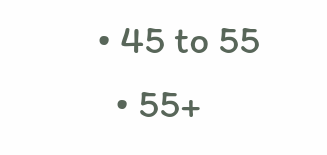• 45 to 55
  • 55+